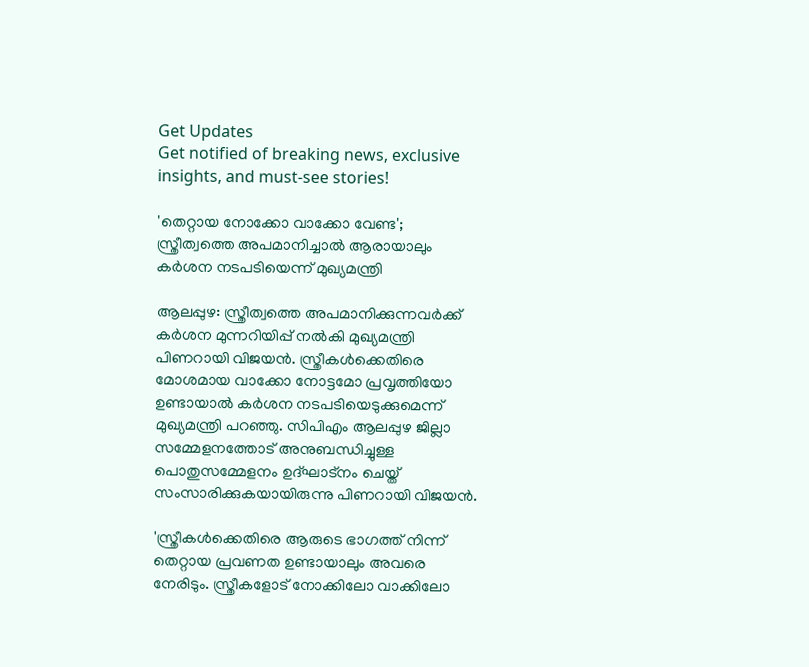Get Updates
Get notified of breaking news, exclusive insights, and must-see stories!

'തെറ്റായ നോക്കോ വാക്കോ വേണ്ട'; സ്ത്രീത്വത്തെ അപമാനിച്ചാല്‍ ആരായാലും കര്‍ശന നടപടിയെന്ന് മുഖ്യമന്ത്രി

ആലപ്പുഴ: സ്ത്രീത്വത്തെ അപമാനിക്കുന്നവര്‍ക്ക് കര്‍ശന മുന്നറിയിപ്പ് നല്‍കി മുഖ്യമന്ത്രി പിണറായി വിജയന്‍. സ്ത്രീകള്‍ക്കെതിരെ മോശമായ വാക്കോ നോട്ടമോ പ്രവൃത്തിയോ ഉണ്ടായാല്‍ കര്‍ശന നടപടിയെടുക്കുമെന്ന് മുഖ്യമന്ത്രി പറഞ്ഞു. സിപിഎം ആലപ്പുഴ ജില്ലാ സമ്മേളനത്തോട് അനുബന്ധിച്ചുള്ള പൊതുസമ്മേളനം ഉദ്ഘാട്‌നം ചെയ്ത് സംസാരിക്കുകയായിരുന്നു പിണറായി വിജയന്‍.

'സ്ത്രീകള്‍ക്കെതിരെ ആരുടെ ഭാഗത്ത് നിന്ന് തെറ്റായ പ്രവണത ഉണ്ടായാലും അവരെ നേരിടും. സ്ത്രീകളോട് നോക്കിലോ വാക്കിലോ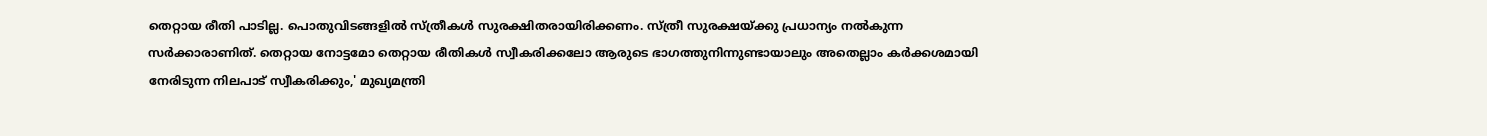തെറ്റായ രീതി പാടില്ല. പൊതുവിടങ്ങളില്‍ സ്ത്രീകള്‍ സുരക്ഷിതരായിരിക്കണം. സ്ത്രീ സുരക്ഷയ്ക്കു പ്രധാന്യം നല്‍കുന്ന സര്‍ക്കാരാണിത്. തെറ്റായ നോട്ടമോ തെറ്റായ രീതികള്‍ സ്വീകരിക്കലോ ആരുടെ ഭാഗത്തുനിന്നുണ്ടായാലും അതെല്ലാം കര്‍ക്കശമായി നേരിടുന്ന നിലപാട് സ്വീകരിക്കും,' മുഖ്യമന്ത്രി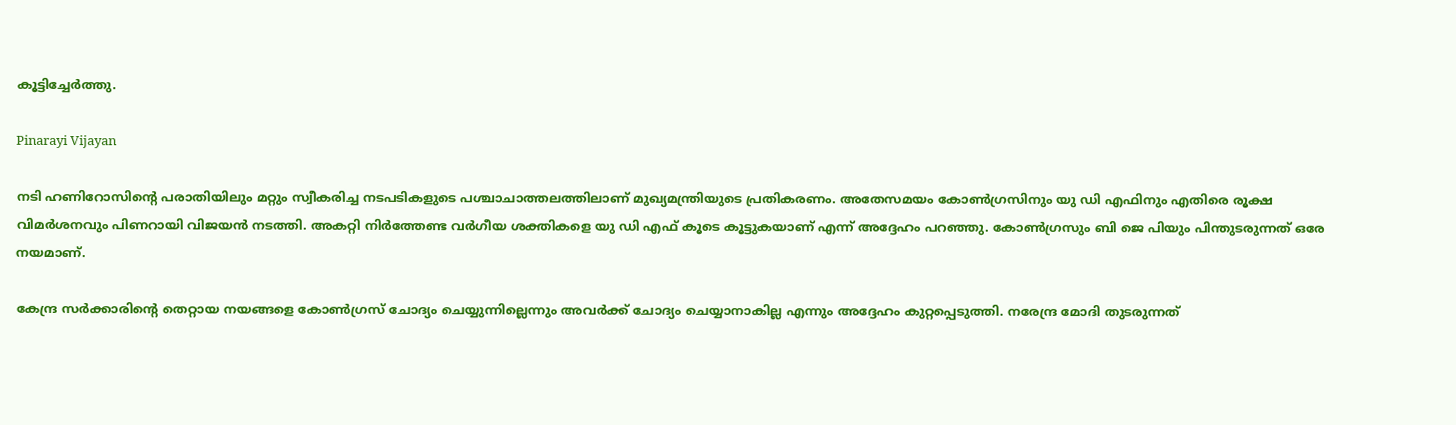കൂട്ടിച്ചേര്‍ത്തു.

Pinarayi Vijayan

നടി ഹണിറോസിന്റെ പരാതിയിലും മറ്റും സ്വീകരിച്ച നടപടികളുടെ പശ്ചാചാത്തലത്തിലാണ് മുഖ്യമന്ത്രിയുടെ പ്രതികരണം. അതേസമയം കോണ്‍ഗ്രസിനും യു ഡി എഫിനും എതിരെ രൂക്ഷ വിമര്‍ശനവും പിണറായി വിജയന്‍ നടത്തി. അകറ്റി നിര്‍ത്തേണ്ട വര്‍ഗീയ ശക്തികളെ യു ഡി എഫ് കൂടെ കൂട്ടുകയാണ് എന്ന് അദ്ദേഹം പറഞ്ഞു. കോണ്‍ഗ്രസും ബി ജെ പിയും പിന്തുടരുന്നത് ഒരേ നയമാണ്.

കേന്ദ്ര സര്‍ക്കാരിന്റെ തെറ്റായ നയങ്ങളെ കോണ്‍ഗ്രസ് ചോദ്യം ചെയ്യുന്നില്ലെന്നും അവര്‍ക്ക് ചോദ്യം ചെയ്യാനാകില്ല എന്നും അദ്ദേഹം കുറ്റപ്പെടുത്തി. നരേന്ദ്ര മോദി തുടരുന്നത്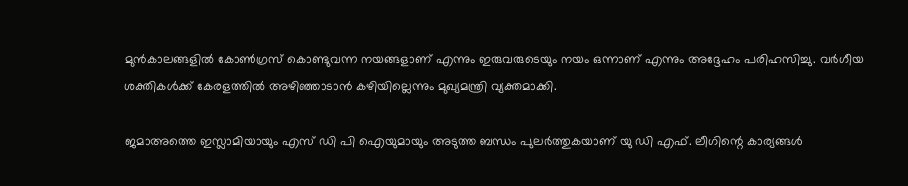മുന്‍കാലങ്ങളില്‍ കോണ്‍ഗ്രസ് കൊണ്ടുവന്ന നയങ്ങളാണ് എന്നും ഇരുവരുടെയും നയം ഒന്നാണ് എന്നും അദ്ദേഹം പരിഹസിച്ചു. വര്‍ഗീയ ശക്തികള്‍ക്ക് കേരളത്തില്‍ അഴിഞ്ഞാടാന്‍ കഴിയില്ലെന്നും മുഖ്യമന്ത്രി വ്യക്തമാക്കി.

ജമാഅത്തെ ഇസ്ലാമിയായും എസ് ഡി പി ഐയുമായും അടുത്ത ബന്ധം പുലര്‍ത്തുകയാണ് യു ഡി എഫ്. ലീഗിന്റെ കാര്യങ്ങള്‍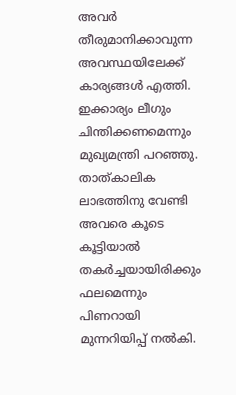അവര്‍ തീരുമാനിക്കാവുന്ന അവസ്ഥയിലേക്ക് കാര്യങ്ങള്‍ എത്തി. ഇക്കാര്യം ലീഗും ചിന്തിക്കണമെന്നും മുഖ്യമന്ത്രി പറഞ്ഞു. താത്കാലിക ലാഭത്തിനു വേണ്ടി അവരെ കൂടെ കൂട്ടിയാല്‍ തകര്‍ച്ചയായിരിക്കും ഫലമെന്നും പിണറായി മുന്നറിയിപ്പ് നല്‍കി.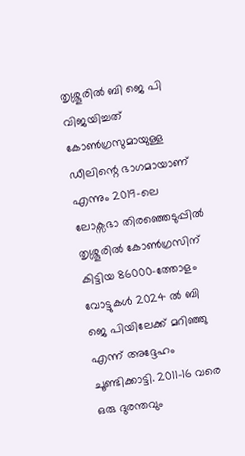തൃശ്ശൂരില്‍ ബി ജെ പി വിജയിച്ചത് കോണ്‍ഗ്രസുമായുള്ള ഡീലിന്റെ ഭാഗമായാണ് എന്നും 2019-ലെ ലോക്സഭാ തിരഞ്ഞെടുപ്പില്‍ തൃശ്ശൂരില്‍ കോണ്‍ഗ്രസിന് കിട്ടിയ 86000-ത്തോളം വോട്ടുകള്‍ 2024 ല്‍ ബി ജെ പിയിലേക്ക് മറിഞ്ഞു എന്ന് അദ്ദേഹം ചൂണ്ടിക്കാട്ടി. 2011-16 വരെ ഒരു ദുരന്തവും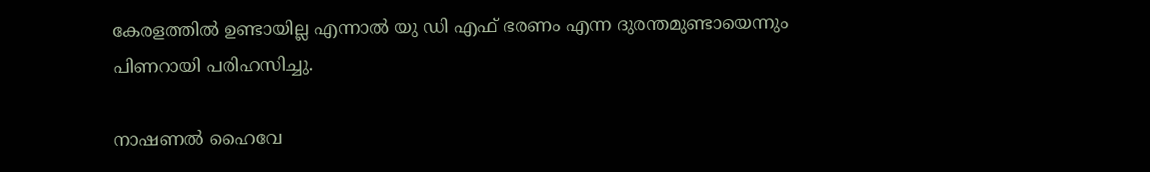കേരളത്തില്‍ ഉണ്ടായില്ല എന്നാല്‍ യു ഡി എഫ് ഭരണം എന്ന ദുരന്തമുണ്ടായെന്നും പിണറായി പരിഹസിച്ചു.

നാഷണല്‍ ഹൈവേ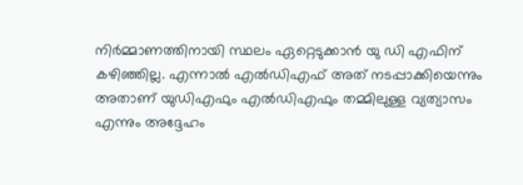നിര്‍മ്മാണത്തിനായി സ്ഥലം ഏറ്റെടുക്കാന്‍ യു ഡി എഫിന് കഴിഞ്ഞില്ല. എന്നാല്‍ എല്‍ഡിഎഫ് അത് നടപ്പാക്കിയെന്നും അതാണ് യുഡിഎഫും എല്‍ഡിഎഫും തമ്മിലുള്ള വ്യത്യാസം എന്നും അദ്ദേഹം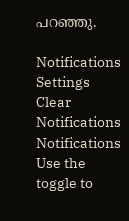പറഞ്ഞു.

Notifications
Settings
Clear Notifications
Notifications
Use the toggle to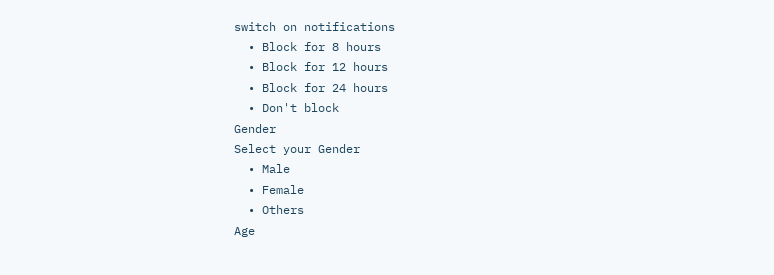switch on notifications
  • Block for 8 hours
  • Block for 12 hours
  • Block for 24 hours
  • Don't block
Gender
Select your Gender
  • Male
  • Female
  • Others
Age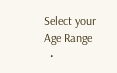Select your Age Range
  •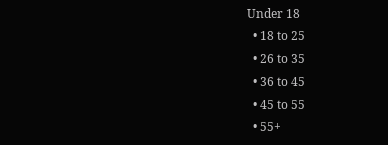Under 18
  • 18 to 25
  • 26 to 35
  • 36 to 45
  • 45 to 55
  • 55+